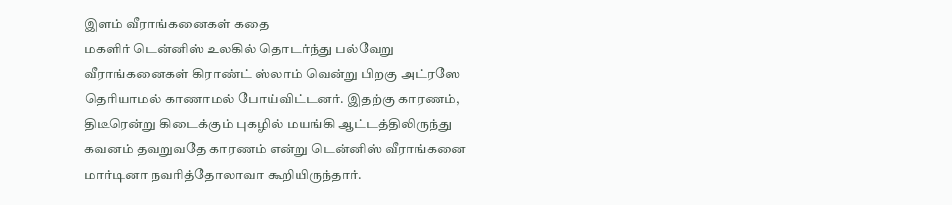இளம் வீராங்கனைகள் கதை
மகளிர் டென்னிஸ் உலகில் தொடர்ந்து பல்வேறு வீராங்கனைகள் கிராண்ட் ஸ்லாம் வென்று பிறகு அட்ரஸே தெரியாமல் காணாமல் போய்விட்டனர். இதற்கு காரணம், திடீரென்று கிடைக்கும் புகழில் மயங்கி ஆட்டத்திலிருந்து கவனம் தவறுவதே காரணம் என்று டென்னிஸ் வீராங்கனை மார்டினா நவரித்தோலாவா கூறியிருந்தார்.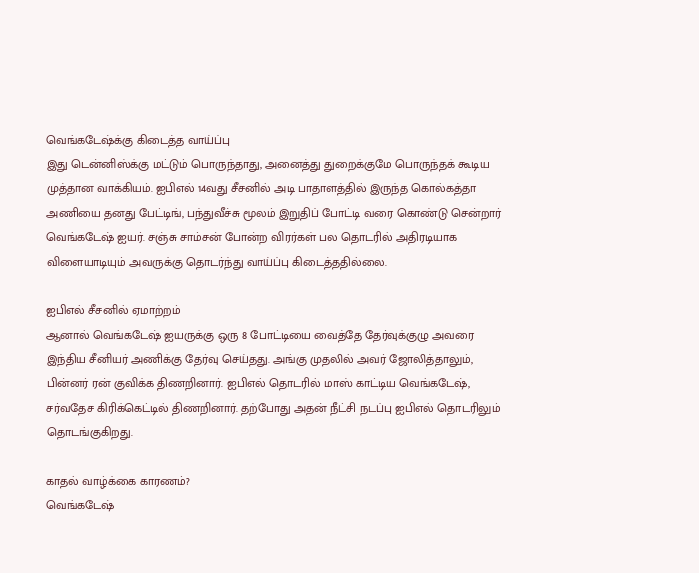வெங்கடேஷ்க்கு கிடைத்த வாய்ப்பு
இது டென்னிஸ்க்கு மட்டும் பொருந்தாது, அனைத்து துறைக்குமே பொருந்தக் கூடிய முத்தான வாக்கியம். ஐபிஎல் 14வது சீசனில் அடி பாதாளத்தில் இருந்த கொல்கத்தா அணியை தனது பேட்டிங், பந்துவீச்சு மூலம் இறுதிப் போட்டி வரை கொண்டு சென்றார் வெங்கடேஷ் ஐயர். சஞ்சு சாம்சன் போன்ற விரர்கள் பல தொடரில் அதிரடியாக விளையாடியும் அவருக்கு தொடர்ந்து வாய்ப்பு கிடைத்ததில்லை.

ஐபிஎல் சீசனில் ஏமாற்றம்
ஆனால் வெங்கடேஷ் ஐயருக்கு ஒரு 8 போட்டியை வைத்தே தேர்வுக்குழு அவரை இந்திய சீனியர் அணிக்கு தேர்வு செய்தது. அங்கு முதலில் அவர் ஜோலித்தாலும், பின்னர் ரன் குவிக்க திணறினார். ஐபிஎல் தொடரில் மாஸ் காட்டிய வெங்கடேஷ், சர்வதேச கிரிக்கெட்டில் திணறினார். தற்போது அதன் நீட்சி நடப்பு ஐபிஎல் தொடரிலும் தொடங்குகிறது.

காதல் வாழ்க்கை காரணம்?
வெங்கடேஷ்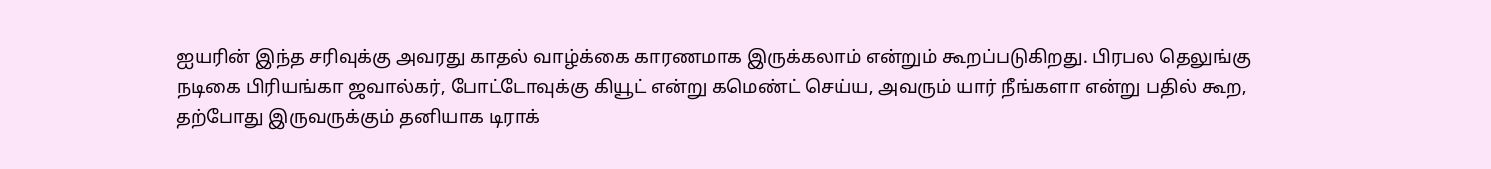ஐயரின் இந்த சரிவுக்கு அவரது காதல் வாழ்க்கை காரணமாக இருக்கலாம் என்றும் கூறப்படுகிறது. பிரபல தெலுங்கு நடிகை பிரியங்கா ஜவால்கர், போட்டோவுக்கு கியூட் என்று கமெண்ட் செய்ய, அவரும் யார் நீங்களா என்று பதில் கூற, தற்போது இருவருக்கும் தனியாக டிராக்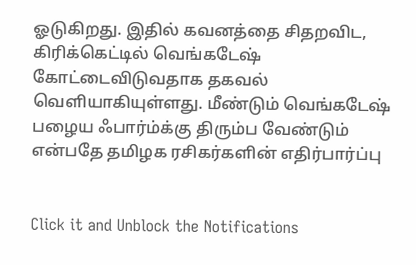ஓடுகிறது. இதில் கவனத்தை சிதறவிட, கிரிக்கெட்டில் வெங்கடேஷ் கோட்டைவிடுவதாக தகவல் வெளியாகியுள்ளது. மீண்டும் வெங்கடேஷ் பழைய ஃபார்ம்க்கு திரும்ப வேண்டும் என்பதே தமிழக ரசிகர்களின் எதிர்பார்ப்பு


Click it and Unblock the Notifications